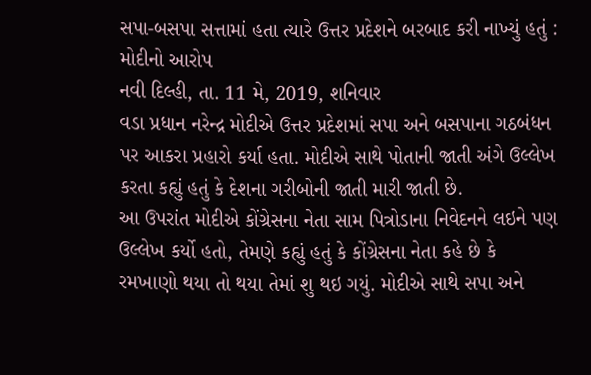સપા-બસપા સત્તામાં હતા ત્યારે ઉત્તર પ્રદેશને બરબાદ કરી નાખ્યું હતું : મોદીનો આરોપ
નવી દિલ્હી, તા. 11 મે, 2019, શનિવાર
વડા પ્રધાન નરેન્દ્ર મોદીએ ઉત્તર પ્રદેશમાં સપા અને બસપાના ગઠબંધન પર આકરા પ્રહારો કર્યા હતા. મોદીએ સાથે પોતાની જાતી અંગે ઉલ્લેખ કરતા કહ્યું હતું કે દેશના ગરીબોની જાતી મારી જાતી છે.
આ ઉપરાંત મોદીએ કોંગ્રેસના નેતા સામ પિત્રોડાના નિવેદનને લઇને પણ ઉલ્લેખ કર્યો હતો, તેમણે કહ્યું હતું કે કોંગ્રેસના નેતા કહે છે કે રમખાણો થયા તો થયા તેમાં શુ થઇ ગયું. મોદીએ સાથે સપા અને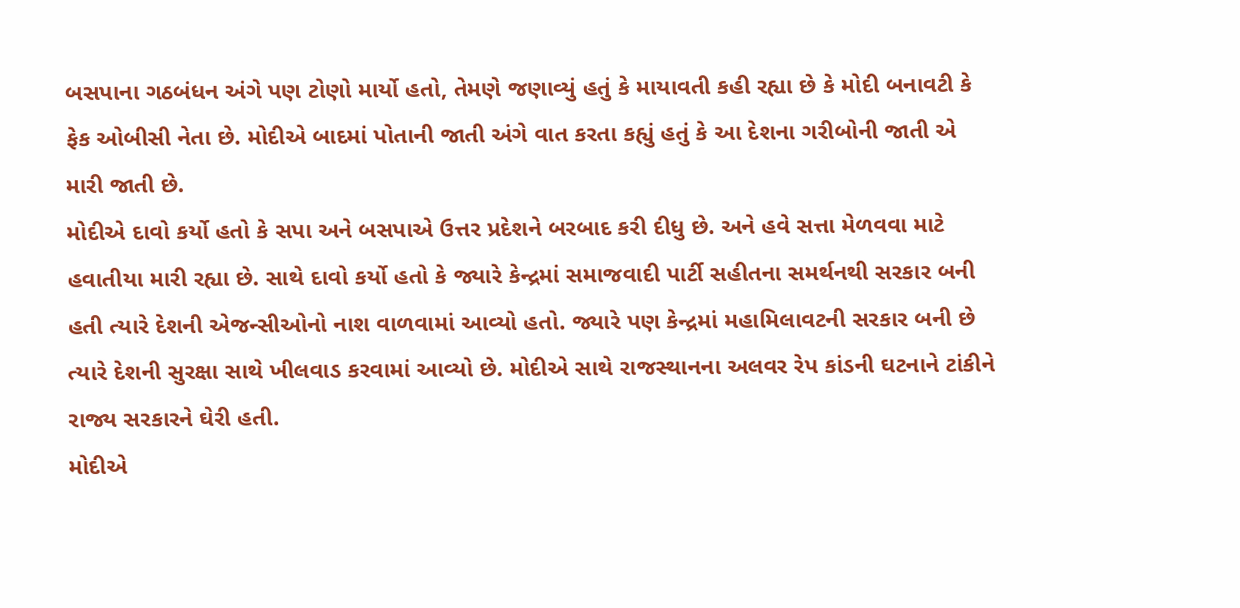બસપાના ગઠબંધન અંગે પણ ટોણો માર્યો હતો, તેમણે જણાવ્યું હતું કે માયાવતી કહી રહ્યા છે કે મોદી બનાવટી કે ફેક ઓબીસી નેતા છે. મોદીએ બાદમાં પોતાની જાતી અંગે વાત કરતા કહ્યું હતું કે આ દેશના ગરીબોની જાતી એ મારી જાતી છે.
મોદીએ દાવો કર્યો હતો કે સપા અને બસપાએ ઉત્તર પ્રદેશને બરબાદ કરી દીધુ છે. અને હવે સત્તા મેળવવા માટે હવાતીયા મારી રહ્યા છે. સાથે દાવો કર્યો હતો કે જ્યારે કેન્દ્રમાં સમાજવાદી પાર્ટી સહીતના સમર્થનથી સરકાર બની હતી ત્યારે દેશની એજન્સીઓનો નાશ વાળવામાં આવ્યો હતો. જ્યારે પણ કેન્દ્રમાં મહામિલાવટની સરકાર બની છે ત્યારે દેશની સુરક્ષા સાથે ખીલવાડ કરવામાં આવ્યો છે. મોદીએ સાથે રાજસ્થાનના અલવર રેપ કાંડની ઘટનાને ટાંકીને રાજ્ય સરકારને ઘેરી હતી.
મોદીએ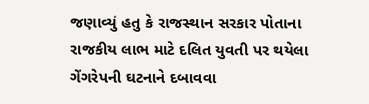જણાવ્યું હતુ કે રાજસ્થાન સરકાર પોતાના રાજકીય લાભ માટે દલિત યુવતી પર થયેલા ગેંગરેપની ઘટનાને દબાવવા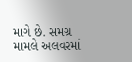માગે છે. સમગ્ર મામલે અલવરમાં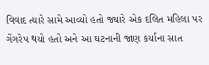વિવાદ ત્યારે સામે આવ્યો હતો જ્યારે એક દલિત મહિલા પર ગેંગરેપ થયો હતો અને આ ઘટનાની જાણ કર્યાના સાત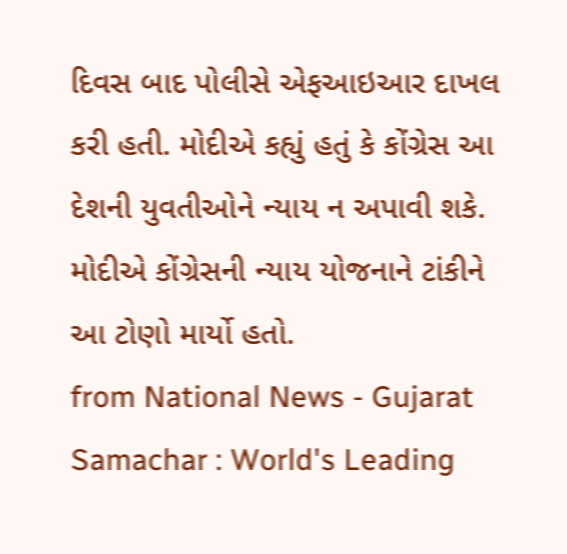દિવસ બાદ પોલીસે એફઆઇઆર દાખલ કરી હતી. મોદીએ કહ્યું હતું કે કોંગ્રેસ આ દેશની યુવતીઓને ન્યાય ન અપાવી શકે. મોદીએ કોંગ્રેસની ન્યાય યોજનાને ટાંકીને આ ટોણો માર્યો હતો.
from National News - Gujarat Samachar : World's Leading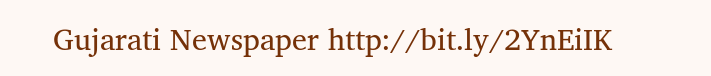Gujarati Newspaper http://bit.ly/2YnEiIK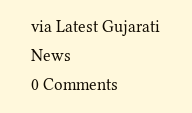via Latest Gujarati News
0 Comments